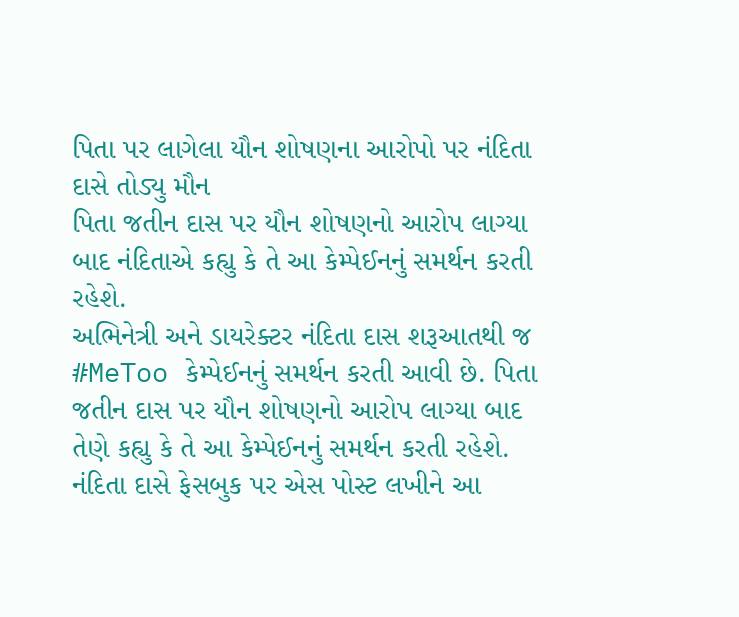પિતા પર લાગેલા યૌન શોષણના આરોપો પર નંદિતા દાસે તોડ્યુ મૌન
પિતા જતીન દાસ પર યૌન શોષણનો આરોપ લાગ્યા બાદ નંદિતાએ કહ્યુ કે તે આ કેમ્પેઈનનું સમર્થન કરતી રહેશે.
અભિનેત્રી અને ડાયરેક્ટર નંદિતા દાસ શરૂઆતથી જ #MeToo કેમ્પેઈનનું સમર્થન કરતી આવી છે. પિતા જતીન દાસ પર યૌન શોષણનો આરોપ લાગ્યા બાદ તેણે કહ્યુ કે તે આ કેમ્પેઈનનું સમર્થન કરતી રહેશે. નંદિતા દાસે ફેસબુક પર એસ પોસ્ટ લખીને આ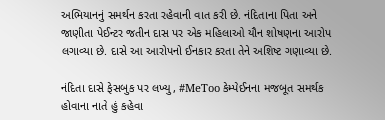અભિયાનનું સમર્થન કરતા રહેવાની વાત કરી છે. નંદિતાના પિતા અને જાણીતા પેઈન્ટર જતીન દાસ પર એક મહિલાઓ યૌન શોષણના આરોપ લગાવ્યા છે. દાસે આ આરોપનો ઈનકાર કરતા તેને અશિષ્ટ ગણાવ્યા છે.

નંદિતા દાસે ફેસબુક પર લખ્યુ, #MeToo કેમ્પેઈનના મજબૂત સમર્થક હોવાના નાતે હું કહેવા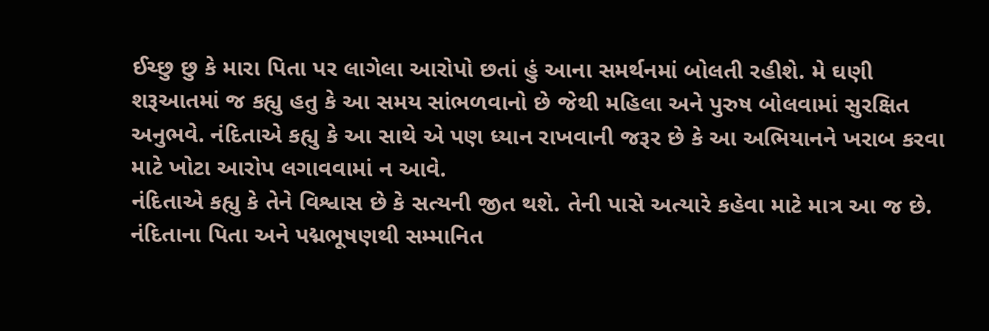ઈચ્છુ છુ કે મારા પિતા પર લાગેલા આરોપો છતાં હું આના સમર્થનમાં બોલતી રહીશે. મે ઘણી શરૂઆતમાં જ કહ્યુ હતુ કે આ સમય સાંભળવાનો છે જેથી મહિલા અને પુરુષ બોલવામાં સુરક્ષિત અનુભવે. નંદિતાએ કહ્યુ કે આ સાથે એ પણ ધ્યાન રાખવાની જરૂર છે કે આ અભિયાનને ખરાબ કરવા માટે ખોટા આરોપ લગાવવામાં ન આવે.
નંદિતાએ કહ્યુ કે તેને વિશ્વાસ છે કે સત્યની જીત થશે. તેની પાસે અત્યારે કહેવા માટે માત્ર આ જ છે. નંદિતાના પિતા અને પદ્મભૂષણથી સમ્માનિત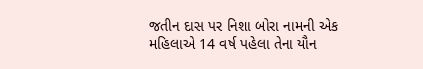જતીન દાસ પર નિશા બોરા નામની એક મહિલાએ 14 વર્ષ પહેલા તેના યૌન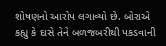શોષણનો આરોપ લગાવ્યો છે. બોરાએ કહ્યુ કે દાસે તેને બળજબરીથી પકડવાની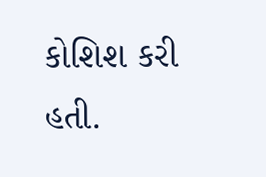કોશિશ કરી હતી.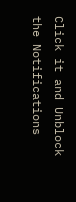Click it and Unblock the Notifications